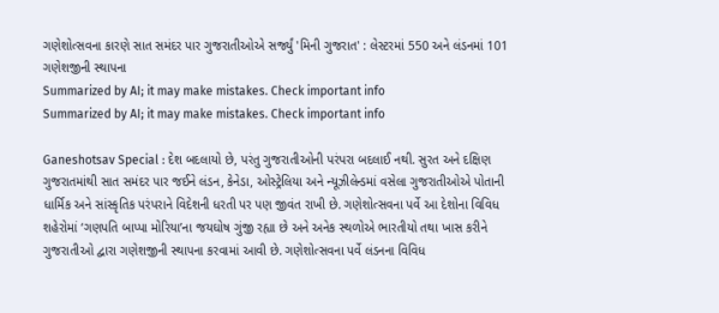ગણેશોત્સવના કારણે સાત સમંદર પાર ગુજરાતીઓએ સર્જ્યું 'મિની ગુજરાત' : લેસ્ટરમાં 550 અને લંડનમાં 101 ગણેશજીની સ્થાપના
Summarized by AI; it may make mistakes. Check important info
Summarized by AI; it may make mistakes. Check important info

Ganeshotsav Special : દેશ બદલાયો છે, પરંતુ ગુજરાતીઓની પરંપરા બદલાઈ નથી. સુરત અને દક્ષિણ ગુજરાતમાંથી સાત સમંદર પાર જઈને લંડન, કેનેડા, ઓસ્ટ્રેલિયા અને ન્યૂઝીલેન્ડમાં વસેલા ગુજરાતીઓએ પોતાની ધાર્મિક અને સાંસ્કૃતિક પરંપરાને વિદેશની ધરતી પર પણ જીવંત રાખી છે. ગણેશોત્સવના પર્વે આ દેશોના વિવિધ શહેરોમાં ‘ગણપતિ બાપ્પા મોરિયા’ના જયઘોષ ગુંજી રહ્યા છે અને અનેક સ્થળોએ ભારતીયો તથા ખાસ કરીને ગુજરાતીઓ દ્વારા ગણેશજીની સ્થાપના કરવામાં આવી છે. ગણેશોત્સવના પર્વે લંડનના વિવિધ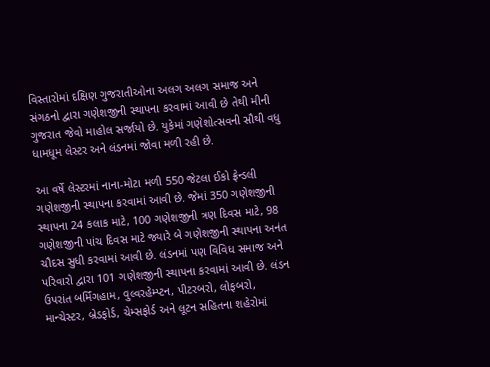વિસ્તારોમાં દક્ષિણ ગુજરાતીઓના અલગ અલગ સમાજ અને સંગઠનો દ્વારા ગણેશજીની સ્થાપના કરવામાં આવી છે તેથી મીની ગુજરાત જેવો માહોલ સર્જાયો છે. યુકેમાં ગણેશોત્સવની સૌથી વધુ ધામધૂમ લેસ્ટર અને લંડનમાં જોવા મળી રહી છે.

આ વર્ષે લેસ્ટરમાં નાના-મોટા મળી 550 જેટલા ઈકો ફ્રેન્ડલી ગણેશજીની સ્થાપના કરવામાં આવી છે. જેમાં 350 ગણેશજીની સ્થાપના 24 કલાક માટે, 100 ગણેશજીની ત્રણ દિવસ માટે, 98 ગણેશજીની પાંચ દિવસ માટે જ્યારે બે ગણેશજીની સ્થાપના અનંત ચૌદસ સુધી કરવામાં આવી છે. લંડનમાં પણ વિવિધ સમાજ અને પરિવારો દ્વારા 101 ગણેશજીની સ્થાપના કરવામાં આવી છે. લંડન ઉપરાંત બર્મિંગહામ, વુલ્વરહેમ્પ્ટન, પીટરબરો, લોફબરો, માન્ચેસ્ટર, બ્રેડફોર્ડ, ચેમ્સફોર્ડ અને લૂટન સહિતના શહેરોમાં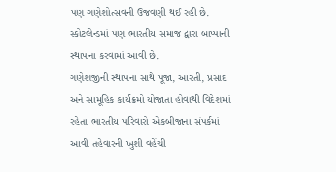પણ ગણેશોત્સવની ઉજવણી થઈ રહી છે. સ્કોટલેન્ડમાં પણ ભારતીય સમાજ દ્વારા બાપ્પાની સ્થાપના કરવામાં આવી છે.
ગણેશજીની સ્થાપના સાથે પૂજા, આરતી, પ્રસાદ અને સામૂહિક કાર્યક્રમો યોજાતા હોવાથી વિદેશમાં રહેતા ભારતીય પરિવારો એકબીજાના સંપર્કમાં આવી તહેવારની ખુશી વહેંચી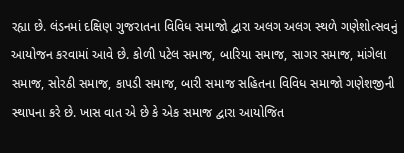રહ્યા છે. લંડનમાં દક્ષિણ ગુજરાતના વિવિધ સમાજો દ્વારા અલગ અલગ સ્થળે ગણેશોત્સવનું આયોજન કરવામાં આવે છે. કોળી પટેલ સમાજ, બારિયા સમાજ, સાગર સમાજ, માંગેલા સમાજ, સોરઠી સમાજ, કાપડી સમાજ, બારી સમાજ સહિતના વિવિધ સમાજો ગણેશજીની સ્થાપના કરે છે. ખાસ વાત એ છે કે એક સમાજ દ્વારા આયોજિત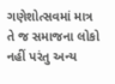ગણેશોત્સવમાં માત્ર તે જ સમાજના લોકો નહીં પરંતુ અન્ય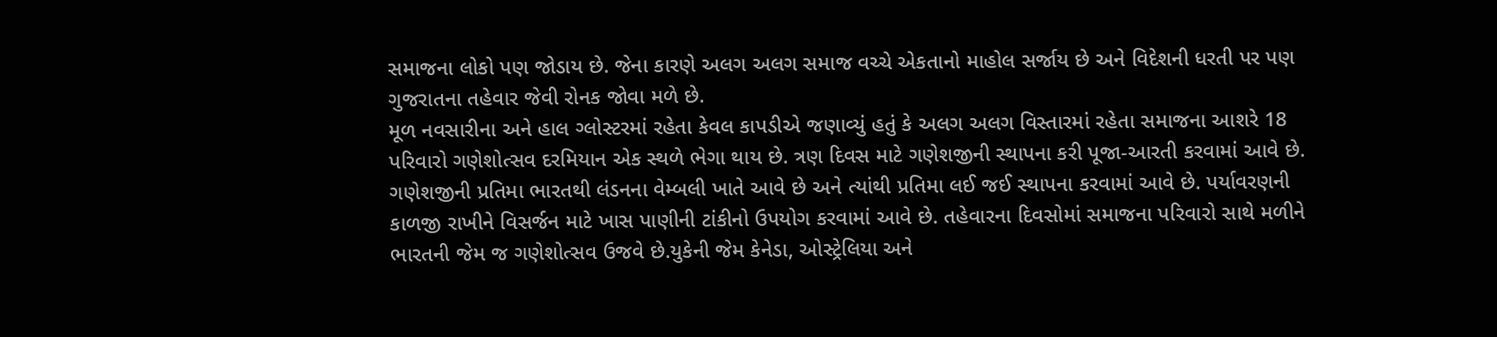સમાજના લોકો પણ જોડાય છે. જેના કારણે અલગ અલગ સમાજ વચ્ચે એકતાનો માહોલ સર્જાય છે અને વિદેશની ધરતી પર પણ ગુજરાતના તહેવાર જેવી રોનક જોવા મળે છે.
મૂળ નવસારીના અને હાલ ગ્લોસ્ટરમાં રહેતા કેવલ કાપડીએ જણાવ્યું હતું કે અલગ અલગ વિસ્તારમાં રહેતા સમાજના આશરે 18 પરિવારો ગણેશોત્સવ દરમિયાન એક સ્થળે ભેગા થાય છે. ત્રણ દિવસ માટે ગણેશજીની સ્થાપના કરી પૂજા-આરતી કરવામાં આવે છે. ગણેશજીની પ્રતિમા ભારતથી લંડનના વેમ્બલી ખાતે આવે છે અને ત્યાંથી પ્રતિમા લઈ જઈ સ્થાપના કરવામાં આવે છે. પર્યાવરણની કાળજી રાખીને વિસર્જન માટે ખાસ પાણીની ટાંકીનો ઉપયોગ કરવામાં આવે છે. તહેવારના દિવસોમાં સમાજના પરિવારો સાથે મળીને ભારતની જેમ જ ગણેશોત્સવ ઉજવે છે.યુકેની જેમ કેનેડા, ઓસ્ટ્રેલિયા અને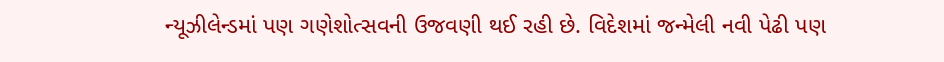ન્યૂઝીલેન્ડમાં પણ ગણેશોત્સવની ઉજવણી થઈ રહી છે. વિદેશમાં જન્મેલી નવી પેઢી પણ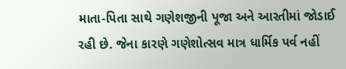માતા-પિતા સાથે ગણેશજીની પૂજા અને આરતીમાં જોડાઈ રહી છે. જેના કારણે ગણેશોત્સવ માત્ર ધાર્મિક પર્વ નહીં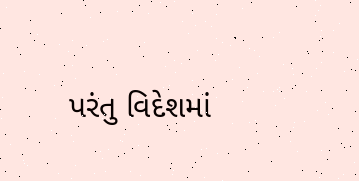પરંતુ વિદેશમાં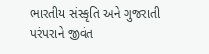ભારતીય સંસ્કૃતિ અને ગુજરાતી પરંપરાને જીવંત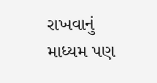રાખવાનું માધ્યમ પણ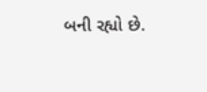બની રહ્યો છે.